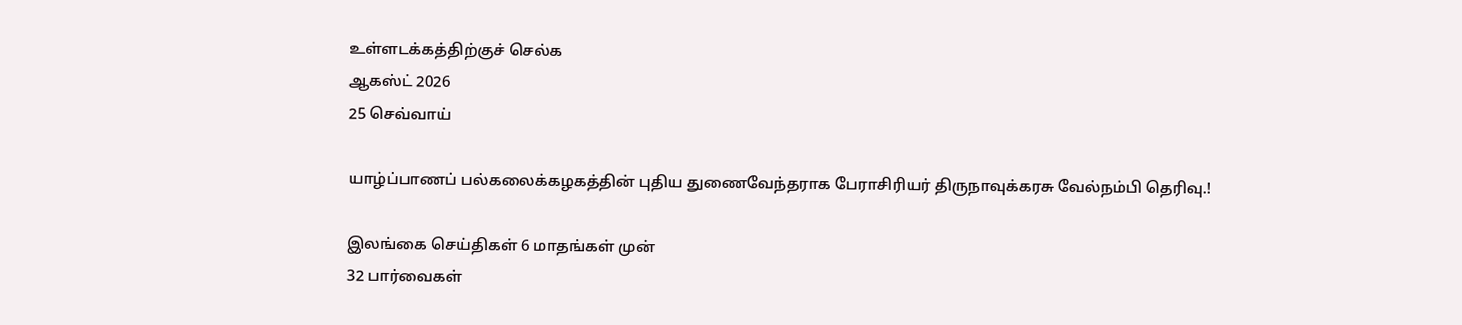உள்ளடக்கத்திற்குச் செல்க
ஆகஸ்ட் 2026
25 செவ்வாய்

யாழ்ப்பாணப் பல்கலைக்கழகத்தின் புதிய துணைவேந்தராக பேராசிரியர் திருநாவுக்கரசு வேல்நம்பி தெரிவு.!

இலங்கை செய்திகள் 6 மாதங்கள் முன்
32 பார்வைகள்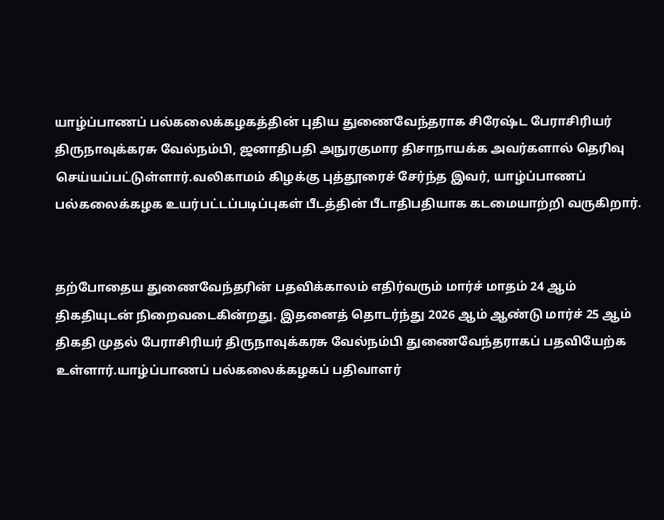யாழ்ப்பாணப் பல்கலைக்கழகத்தின் புதிய துணைவேந்தராக சிரேஷ்ட பேராசிரியர் திருநாவுக்கரசு வேல்நம்பி, ஜனாதிபதி அநுரகுமார திசாநாயக்க அவர்களால் தெரிவு செய்யப்பட்டுள்ளார்.வலிகாமம் கிழக்கு புத்தூரைச் சேர்ந்த இவர், யாழ்ப்பாணப் பல்கலைக்கழக உயர்பட்டப்படிப்புகள் பீடத்தின் பீடாதிபதியாக கடமையாற்றி வருகிறார்.


தற்போதைய துணைவேந்தரின் பதவிக்காலம் எதிர்வரும் மார்ச் மாதம் 24 ஆம் திகதியுடன் நிறைவடைகின்றது. இதனைத் தொடர்ந்து 2026 ஆம் ஆண்டு மார்ச் 25 ஆம் திகதி முதல் பேராசிரியர் திருநாவுக்கரசு வேல்நம்பி துணைவேந்தராகப் பதவியேற்க உள்ளார்.யாழ்ப்பாணப் பல்கலைக்கழகப் பதிவாளர்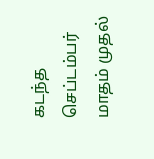கடந்த செப்டம்பர் மாதம் முதல்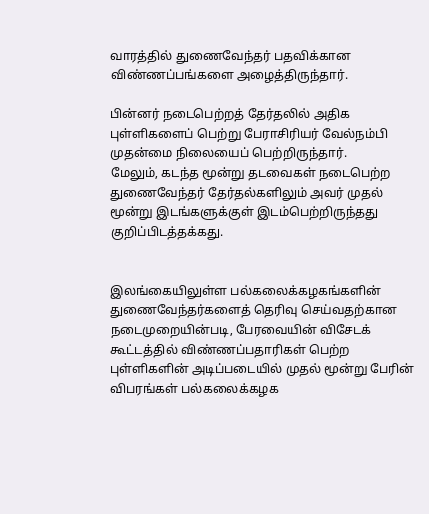வாரத்தில் துணைவேந்தர் பதவிக்கான விண்ணப்பங்களை அழைத்திருந்தார்.

பின்னர் நடைபெற்றத் தேர்தலில் அதிக புள்ளிகளைப் பெற்று பேராசிரியர் வேல்நம்பி முதன்மை நிலையைப் பெற்றிருந்தார்.
மேலும், கடந்த மூன்று தடவைகள் நடைபெற்ற துணைவேந்தர் தேர்தல்களிலும் அவர் முதல் மூன்று இடங்களுக்குள் இடம்பெற்றிருந்தது குறிப்பிடத்தக்கது.


இலங்கையிலுள்ள பல்கலைக்கழகங்களின் துணைவேந்தர்களைத் தெரிவு செய்வதற்கான நடைமுறையின்படி, பேரவையின் விசேடக் கூட்டத்தில் விண்ணப்பதாரிகள் பெற்ற புள்ளிகளின் அடிப்படையில் முதல் மூன்று பேரின் விபரங்கள் பல்கலைக்கழக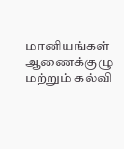மானியங்கள் ஆணைக்குழு மற்றும் கல்வி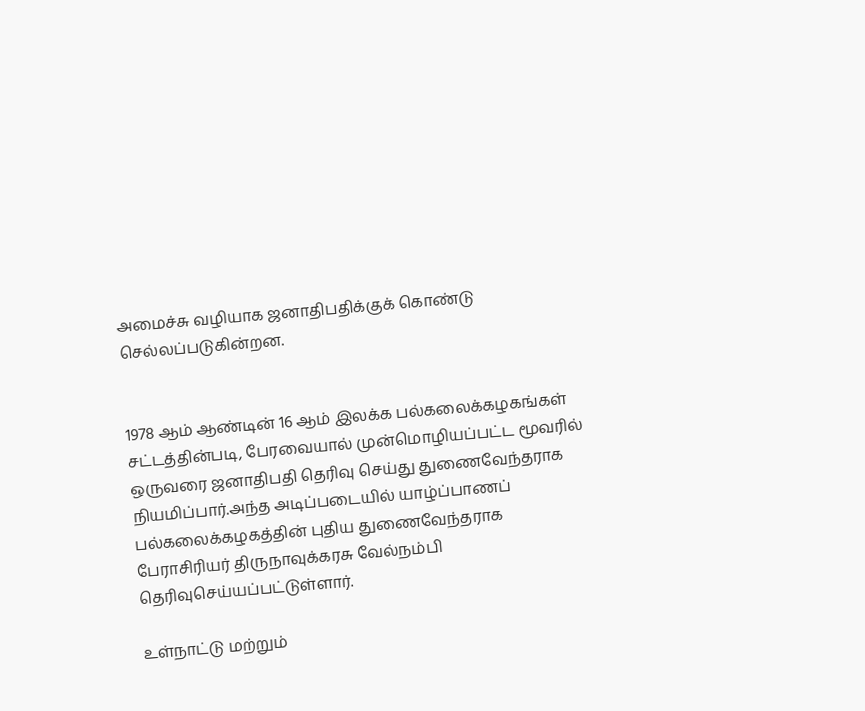அமைச்சு வழியாக ஜனாதிபதிக்குக் கொண்டு செல்லப்படுகின்றன.


1978 ஆம் ஆண்டின் 16 ஆம் இலக்க பல்கலைக்கழகங்கள் சட்டத்தின்படி, பேரவையால் முன்மொழியப்பட்ட மூவரில் ஒருவரை ஜனாதிபதி தெரிவு செய்து துணைவேந்தராக நியமிப்பார்.அந்த அடிப்படையில் யாழ்ப்பாணப் பல்கலைக்கழகத்தின் புதிய துணைவேந்தராக பேராசிரியர் திருநாவுக்கரசு வேல்நம்பி தெரிவுசெய்யப்பட்டுள்ளார்.

உள்நாட்டு மற்றும்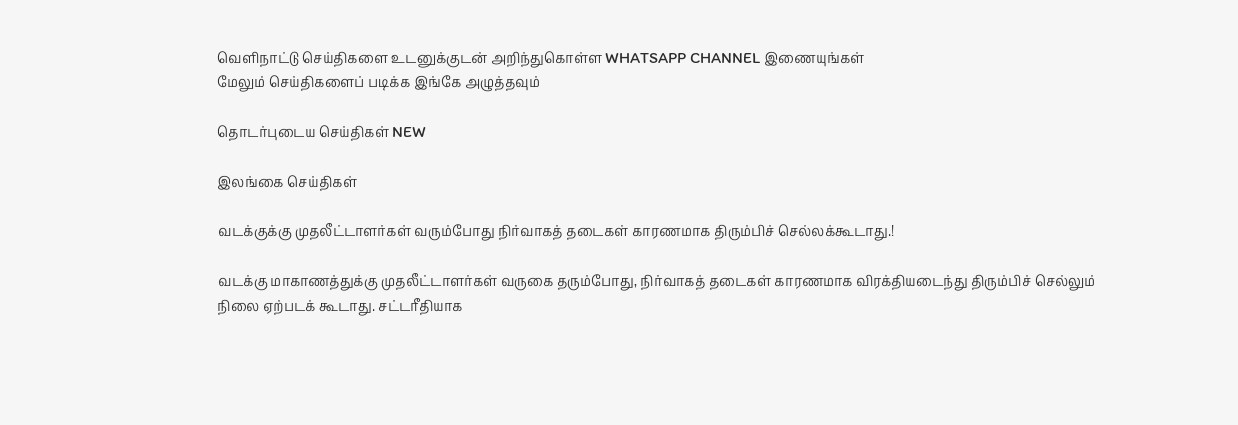வெளிநாட்டு செய்திகளை உடனுக்குடன் அறிந்துகொள்ள WHATSAPP CHANNEL இணையுங்கள்
மேலும் செய்திகளைப் படிக்க இங்கே அழுத்தவும்

தொடர்புடைய செய்திகள் NEW

இலங்கை செய்திகள்

வடக்குக்கு முதலீட்டாளர்கள் வரும்போது நிர்வாகத் தடைகள் காரணமாக திரும்பிச் செல்லக்கூடாது.!

வடக்கு மாகாணத்துக்கு முதலீட்டாளர்கள் வருகை தரும்போது, நிர்வாகத் தடைகள் காரணமாக விரக்தியடைந்து திரும்பிச் செல்லும் நிலை ஏற்படக் கூடாது. சட்டரீதியாக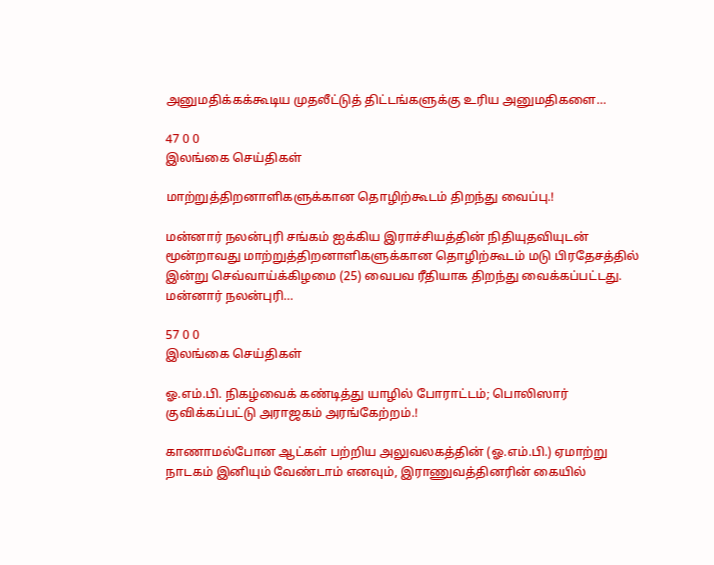அனுமதிக்கக்கூடிய முதலீட்டுத் திட்டங்களுக்கு உரிய அனுமதிகளை…

47 0 0
இலங்கை செய்திகள்

மாற்றுத்திறனாளிகளுக்கான தொழிற்கூடம் திறந்து வைப்பு.!

மன்னார் நலன்புரி சங்கம் ஐக்கிய இராச்சியத்தின் நிதியுதவியுடன் மூன்றாவது மாற்றுத்திறனாளிகளுக்கான தொழிற்கூடம் மடு பிரதேசத்தில் இன்று செவ்வாய்க்கிழமை (25) வைபவ ரீதியாக திறந்து வைக்கப்பட்டது. மன்னார் நலன்புரி…

57 0 0
இலங்கை செய்திகள்

ஓ.எம்.பி. நிகழ்வைக் கண்டித்து யாழில் போராட்டம்; பொலிஸார் குவிக்கப்பட்டு அராஜகம் அரங்கேற்றம்.!

காணாமல்போன ஆட்கள் பற்றிய அலுவலகத்தின் (ஓ.எம்.பி.) ஏமாற்று நாடகம் இனியும் வேண்டாம் எனவும், இராணுவத்தினரின் கையில்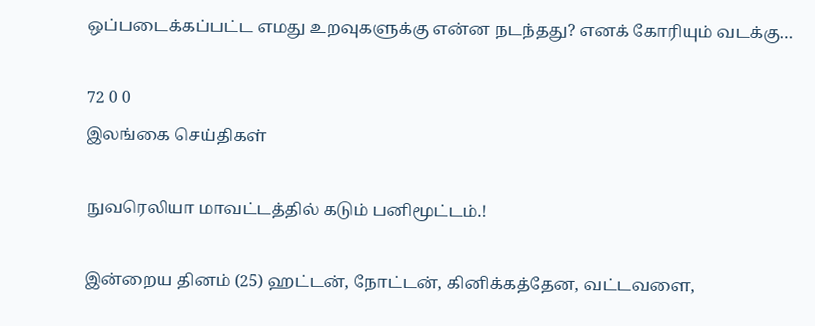ஒப்படைக்கப்பட்ட எமது உறவுகளுக்கு என்ன நடந்தது? எனக் கோரியும் வடக்கு…

72 0 0
இலங்கை செய்திகள்

நுவரெலியா மாவட்டத்தில் கடும் பனிமூட்டம்.!

இன்றைய தினம் (25) ஹட்டன், நோட்டன், கினிக்கத்தேன, வட்டவளை,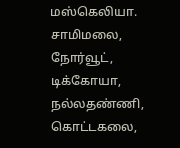மஸ்கெலியா. சாமிமலை, நோர்வூட், டிக்கோயா, நல்லதண்ணி, கொட்டகலை,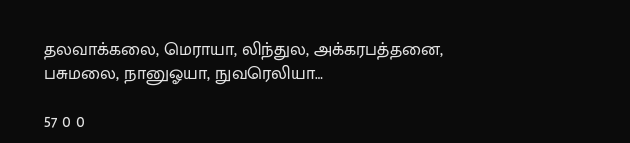தலவாக்கலை, மெராயா, லிந்துல, அக்கரபத்தனை, பசுமலை, நானுஓயா, நுவரெலியா…

57 0 0